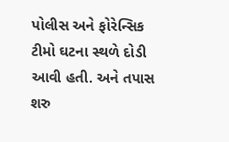પોલીસ અને ફોરેન્સિક ટીમો ઘટના સ્થળે દોડી આવી હતી. અને તપાસ શરુ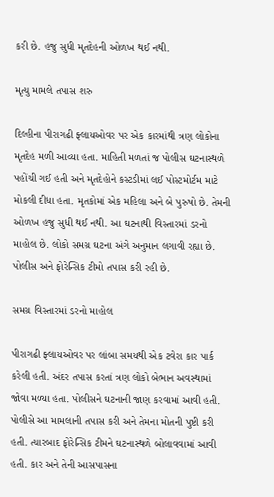કરી છે. હજુ સુધી મૃતદેહની ઓળખ થઈ નથી.

મૃત્યુ મામલે તપાસ શરુ

દિલ્હીના પીરાગઢી ફ્લાયઓવર પર એક કારમાંથી ત્રણ લોકોના મૃતદેહ મળી આવ્યા હતા. માહિતી મળતાં જ પોલીસ ઘટનાસ્થળે પહોંચી ગઈ હતી અને મૃતદેહોને કસ્ટડીમાં લઈ પોસ્ટમોર્ટમ માટે મોકલી દીધા હતા. મૃતકોમાં એક મહિલા અને બે પુરુષો છે. તેમની ઓળખ હજુ સુધી થઈ નથી. આ ઘટનાથી વિસ્તારમાં ડરનો માહોલ છે. લોકો સમગ્ર ઘટના અંગે અનુમાન લગાવી રહ્યા છે. પોલીસ અને ફોરેન્સિક ટીમો તપાસ કરી રહી છે.

સમગ્ર વિસ્તારમાં ડરનો માહોલ

પીરાગઢી ફ્લાયઓવર પર લાંબા સમયથી એક ટવેરા કાર પાર્ક કરેલી હતી. અંદર તપાસ કરતાં ત્રણ લોકો બેભાન અવસ્થામાં જોવા મળ્યા હતા. પોલીસને ઘટનાની જાણ કરવામાં આવી હતી. પોલીસે આ મામલાની તપાસ કરી અને તેમના મોતની પુષ્ટી કરી હતી. ત્યારબાદ ફોરેન્સિક ટીમને ઘટનાસ્થળે બોલાવવામાં આવી હતી. કાર અને તેની આસપાસના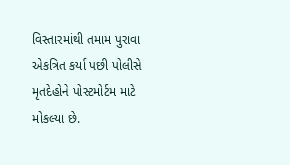વિસ્તારમાંથી તમામ પુરાવા એકત્રિત કર્યા પછી પોલીસે મૃતદેહોને પોસ્ટમોર્ટમ માટે મોકલ્યા છે.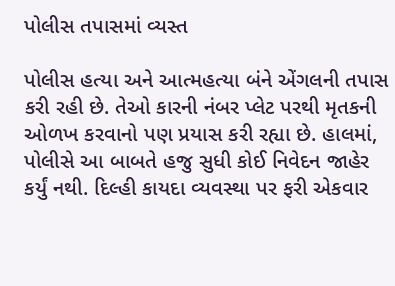પોલીસ તપાસમાં વ્યસ્ત

પોલીસ હત્યા અને આત્મહત્યા બંને એંગલની તપાસ કરી રહી છે. તેઓ કારની નંબર પ્લેટ પરથી મૃતકની ઓળખ કરવાનો પણ પ્રયાસ કરી રહ્યા છે. હાલમાં, પોલીસે આ બાબતે હજુ સુધી કોઈ નિવેદન જાહેર કર્યું નથી. દિલ્હી કાયદા વ્યવસ્થા પર ફરી એકવાર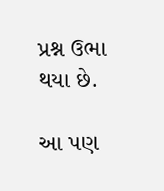પ્રશ્ન ઉભા થયા છે.

આ પણ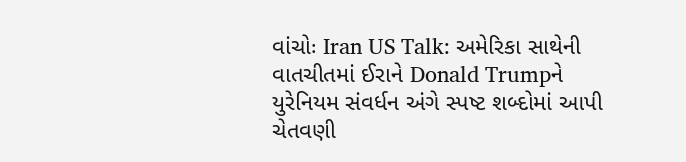વાંચોઃ Iran US Talk: અમેરિકા સાથેની વાતચીતમાં ઈરાને Donald Trumpને યુરેનિયમ સંવર્ધન અંગે સ્પષ્ટ શબ્દોમાં આપી ચેતવણી